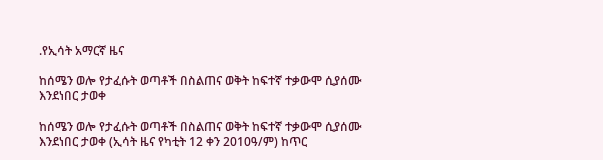.የኢሳት አማርኛ ዜና

ከሰሜን ወሎ የታፈሱት ወጣቶች በስልጠና ወቅት ከፍተኛ ተቃውሞ ሲያሰሙ እንደነበር ታወቀ

ከሰሜን ወሎ የታፈሱት ወጣቶች በስልጠና ወቅት ከፍተኛ ተቃውሞ ሲያሰሙ እንደነበር ታወቀ (ኢሳት ዜና የካቲት 12 ቀን 2010ዓ/ም) ከጥር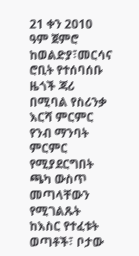21 ቀን 2010 ዓም ጀምሮ ከወልድያ፣መርሳና ሮቢት የተሰባሰቡ ዜጎች ጃሪ በሚባል የስሪንቃ እርሻ ምርምር የንብ ማንባት ምርምር የሚያደርግበት ጫካ ውስጥ መጣላቸውን የሚገልጹት ከእስር የተፈቱት ወጣቶች፣ ቦታው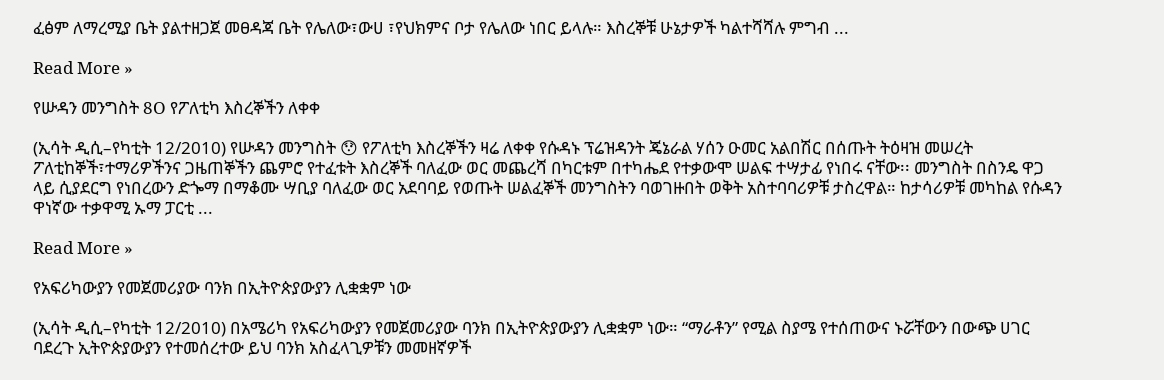ፈፅም ለማረሚያ ቤት ያልተዘጋጀ መፀዳጃ ቤት የሌለው፣ውሀ ፣የህክምና ቦታ የሌለው ነበር ይላሉ። እስረኞቹ ሁኔታዎች ካልተሻሻሉ ምግብ ...

Read More »

የሡዳን መንግስት 8O የፖለቲካ እስረኞችን ለቀቀ

(ኢሳት ዲሲ–የካቲት 12/2010) የሡዳን መንግስት 😯 የፖለቲካ እስረኞችን ዛሬ ለቀቀ የሱዳኑ ፕሬዝዳንት ጄኔራል ሃሰን ዑመር አልበሽር በሰጡት ትዕዛዝ መሠረት ፖለቲከኞች፣ተማሪዎችንና ጋዜጠኞችን ጨምሮ የተፈቱት እስረኞች ባለፈው ወር መጨረሻ በካርቱም በተካሔደ የተቃውሞ ሠልፍ ተሣታፊ የነበሩ ናቸው፡፡ መንግስት በስንዴ ዋጋ ላይ ሲያደርግ የነበረውን ድጐማ በማቆሙ ሣቢያ ባለፈው ወር አደባባይ የወጡት ሠልፈኞች መንግስትን ባወገዙበት ወቅት አስተባባሪዎቹ ታስረዋል። ከታሳሪዎቹ መካከል የሱዳን ዋነኛው ተቃዋሚ ኡማ ፓርቲ ...

Read More »

የአፍሪካውያን የመጀመሪያው ባንክ በኢትዮጵያውያን ሊቋቋም ነው

(ኢሳት ዲሲ–የካቲት 12/2010) በአሜሪካ የአፍሪካውያን የመጀመሪያው ባንክ በኢትዮጵያውያን ሊቋቋም ነው። “ማራቶን” የሚል ስያሜ የተሰጠውና ኑሯቸውን በውጭ ሀገር ባደረጉ ኢትዮጵያውያን የተመሰረተው ይህ ባንክ አስፈላጊዎቹን መመዘኛዎች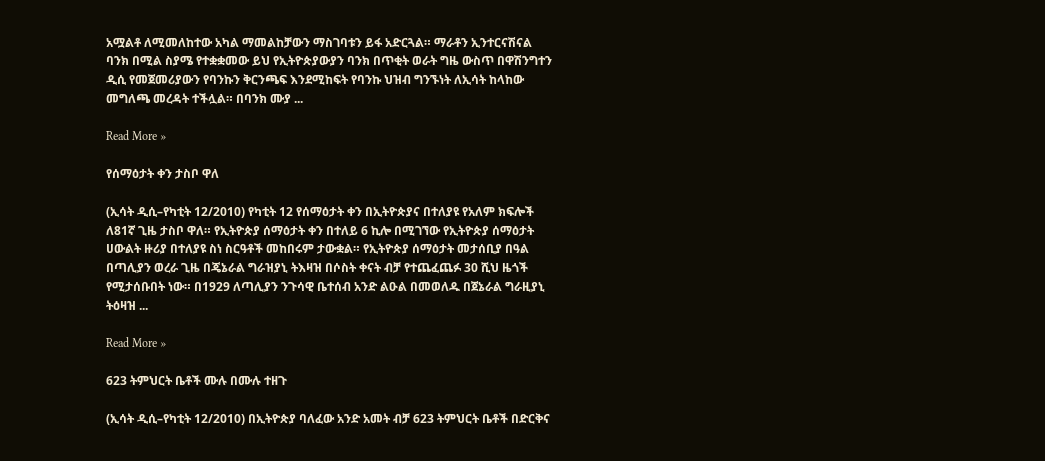አሟልቶ ለሚመለከተው አካል ማመልከቻውን ማስገባቱን ይፋ አድርጓል። ማራቶን ኢንተርናሽናል ባንክ በሚል ስያሜ የተቋቋመው ይህ የኢትዮጵያውያን ባንክ በጥቂት ወራት ግዜ ውስጥ በዋሽንግተን ዲሲ የመጀመሪያውን የባንኩን ቅርንጫፍ እንደሚከፍት የባንኩ ህዝብ ግንኙነት ለኢሳት ከላከው መግለጫ መረዳት ተችሏል። በባንክ ሙያ ...

Read More »

የሰማዕታት ቀን ታስቦ ዋለ

(ኢሳት ዲሲ–የካቲት 12/2010) የካቲት 12 የሰማዕታት ቀን በኢትዮጵያና በተለያዩ የአለም ክፍሎች ለ81ኛ ጊዜ ታስቦ ዋለ። የኢትዮጵያ ሰማዕታት ቀን በተለይ 6 ኪሎ በሚገኘው የኢትዮጵያ ሰማዕታት ሀውልት ዙሪያ በተለያዩ ስነ ስርዓቶች መከበሩም ታውቋል። የኢትዮጵያ ሰማዕታት መታሰቢያ በዓል በጣሊያን ወረራ ጊዜ በጄኔራል ግራዝያኒ ትእዛዝ በሶስት ቀናት ብቻ የተጨፈጨፉ 30 ሺህ ዜጎች የሚታሰቡበት ነው። በ1929 ለጣሊያን ንጉሳዊ ቤተሰብ አንድ ልዑል በመወለዱ በጀኔራል ግራዚያኒ ትዕዛዝ ...

Read More »

623 ትምህርት ቤቶች ሙሉ በሙሉ ተዘጉ

(ኢሳት ዲሲ–የካቲት 12/2010) በኢትዮጵያ ባለፈው አንድ አመት ብቻ 623 ትምህርት ቤቶች በድርቅና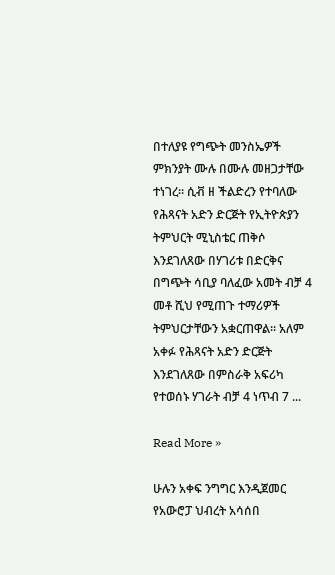በተለያዩ የግጭት መንስኤዎች ምክንያት ሙሉ በሙሉ መዘጋታቸው ተነገረ። ሲቭ ዘ ችልድረን የተባለው የሕጻናት አድን ድርጅት የኢትዮጵያን ትምህርት ሚኒስቴር ጠቅሶ እንደገለጸው በሃገሪቱ በድርቅና በግጭት ሳቢያ ባለፈው አመት ብቻ 4 መቶ ሺህ የሚጠጉ ተማሪዎች ትምህርታቸውን አቋርጠዋል። አለም አቀፉ የሕጻናት አድን ድርጅት እንደገለጸው በምስራቅ አፍሪካ የተወሰኑ ሃገራት ብቻ 4 ነጥብ 7 ...

Read More »

ሁሉን አቀፍ ንግግር እንዲጀመር የአውሮፓ ህብረት አሳሰበ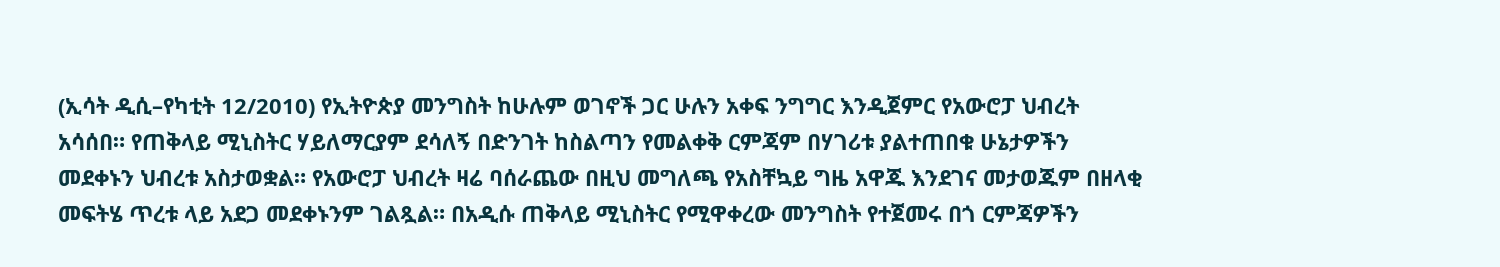(ኢሳት ዲሲ–የካቲት 12/2010) የኢትዮጵያ መንግስት ከሁሉም ወገኖች ጋር ሁሉን አቀፍ ንግግር እንዲጀምር የአውሮፓ ህብረት አሳሰበ። የጠቅላይ ሚኒስትር ሃይለማርያም ደሳለኝ በድንገት ከስልጣን የመልቀቅ ርምጃም በሃገሪቱ ያልተጠበቁ ሁኔታዎችን መደቀኑን ህብረቱ አስታወቋል። የአውሮፓ ህብረት ዛሬ ባሰራጨው በዚህ መግለጫ የአስቸኳይ ግዜ አዋጁ እንደገና መታወጁም በዘላቂ መፍትሄ ጥረቱ ላይ አደጋ መደቀኑንም ገልጿል። በአዲሱ ጠቅላይ ሚኒስትር የሚዋቀረው መንግስት የተጀመሩ በጎ ርምጃዎችን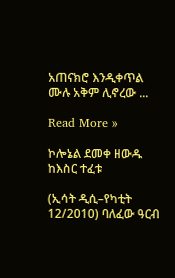አጠናክሮ እንዲቀጥል ሙሉ አቅም ሊኖረው ...

Read More »

ኮሎኔል ደመቀ ዘውዱ ከእስር ተፈቱ

(ኢሳት ዲሲ–የካቲት 12/2010) ባለፈው ዓርብ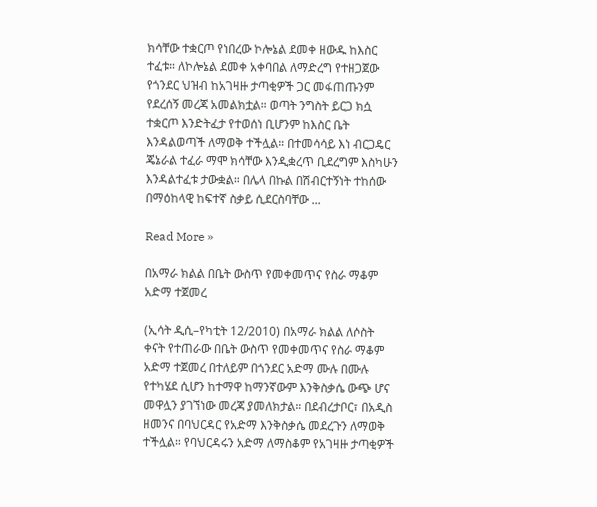ክሳቸው ተቋርጦ የነበረው ኮሎኔል ደመቀ ዘውዱ ከእስር ተፈቱ። ለኮሎኔል ደመቀ አቀባበል ለማድረግ የተዘጋጀው የጎንደር ህዝብ ከአገዛዙ ታጣቂዎች ጋር መፋጠጡንም የደረሰኝ መረጃ አመልክቷል። ወጣት ንግስት ይርጋ ክሷ ተቋርጦ እንድትፈታ የተወሰነ ቢሆንም ከእስር ቤት እንዳልወጣች ለማወቅ ተችሏል። በተመሳሳይ እነ ብርጋዴር ጄኔራል ተፈራ ማሞ ክሳቸው እንዲቋረጥ ቢደረግም እስካሁን እንዳልተፈቱ ታውቋል። በሌላ በኩል በሽብርተኝነት ተከሰው በማዕከላዊ ከፍተኛ ስቃይ ሲደርስባቸው ...

Read More »

በአማራ ክልል በቤት ውስጥ የመቀመጥና የስራ ማቆም አድማ ተጀመረ

(ኢሳት ዲሲ–የካቲት 12/2010) በአማራ ክልል ለሶስት ቀናት የተጠራው በቤት ውስጥ የመቀመጥና የስራ ማቆም አድማ ተጀመረ በተለይም በጎንደር አድማ ሙሉ በሙሉ የተካሄደ ሲሆን ከተማዋ ከማንኛውም እንቅስቃሴ ውጭ ሆና መዋሏን ያገኘነው መረጃ ያመለክታል። በደብረታቦር፣ በአዲስ ዘመንና በባህርዳር የአድማ እንቅስቃሴ መደረጉን ለማወቅ ተችሏል። የባህርዳሩን አድማ ለማስቆም የአገዛዙ ታጣቂዎች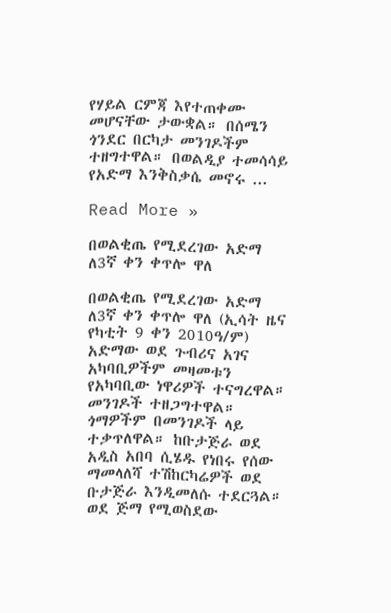የሃይል ርምጃ እየተጠቀሙ መሆናቸው ታውቋል። በሰሜን ጎንደር በርካታ መንገዶችም ተዘግተዋል። በወልዲያ ተመሳሳይ የአድማ እንቅስቃሴ መኖሩ ...

Read More »

በወልቂጤ የሚደረገው አድማ ለ3ኛ ቀን ቀጥሎ ዋለ

በወልቂጤ የሚደረገው አድማ ለ3ኛ ቀን ቀጥሎ ዋለ (ኢሳት ዜና የካቲት 9 ቀን 2010ዓ/ም) አድማው ወደ ጉብሪና አገና አካባቢዎችም መዛመቱን የአካባቢው ነዋሪዎች ተናግረዋል። መንገዶች ተዘጋግተዋል። ጎማዎችም በመንገዶች ላይ ተቃጥለዋል። ከቡታጅራ ወደ አዲስ አበባ ሲሄዱ የነበሩ የሰው ማመላለሻ ተሽከርካሬዎች ወደ ቡታጅራ እንዲመለሱ ተደርጓል። ወደ ጅማ የሚወስደው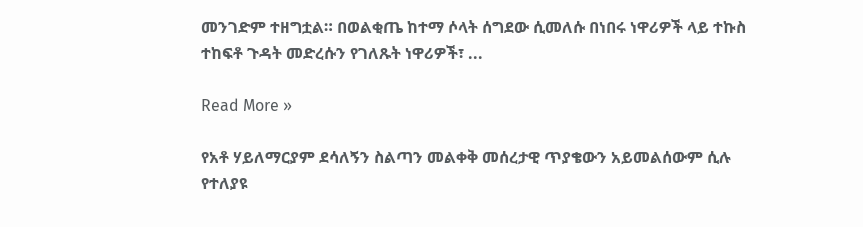መንገድም ተዘግቷል። በወልቂጤ ከተማ ሶላት ሰግደው ሲመለሱ በነበሩ ነዋሪዎች ላይ ተኩስ ተከፍቶ ጉዳት መድረሱን የገለጹት ነዋሪዎች፣ ...

Read More »

የአቶ ሃይለማርያም ደሳለኝን ስልጣን መልቀቅ መሰረታዊ ጥያቄውን አይመልሰውም ሲሉ የተለያዩ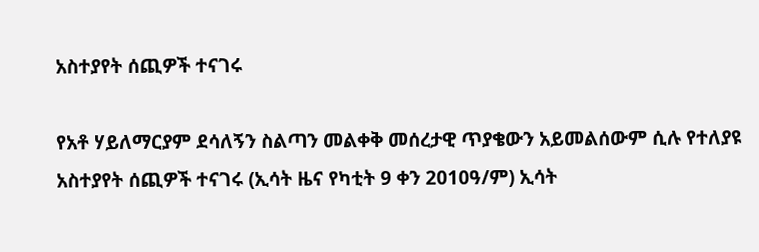አስተያየት ሰጪዎች ተናገሩ

የአቶ ሃይለማርያም ደሳለኝን ስልጣን መልቀቅ መሰረታዊ ጥያቄውን አይመልሰውም ሲሉ የተለያዩ አስተያየት ሰጪዎች ተናገሩ (ኢሳት ዜና የካቲት 9 ቀን 2010ዓ/ም) ኢሳት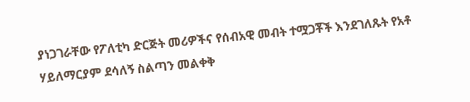ያነጋገራቸው የፖለቲካ ድርጅት መሪዎችና የሰብአዊ መብት ተሟጋቾች እንደገለጹት የአቶ ሃይለማርያም ደሳለኝ ስልጣን መልቀቅ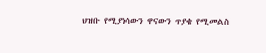ህዝቡ የሚያነሳውን ዋናውን ጥያቄ የሚመልስ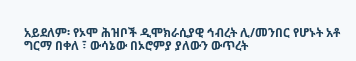አይደለም፡ የኦሞ ሕዝቦች ዲሞክራሲያዊ ኅብረት ሊ/መንበር የሆኑት አቶ ግርማ በቀለ ፣ ውሳኔው በኦሮምያ ያለውን ውጥረት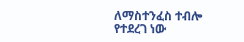ለማስተንፈስ ተብሎ የተደረገ ነው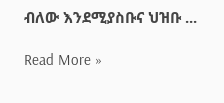ብለው እንደሚያስቡና ህዝቡ ...

Read More »